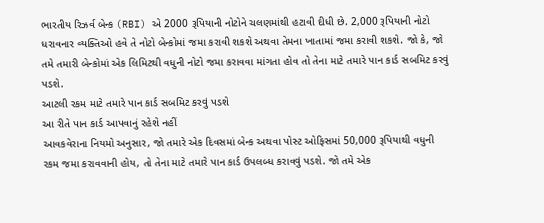ભારતીય રિઝર્વ બેન્ક (RBI) એ 2000 રૂપિયાની નોટોને ચલણમાંથી હટાવી દીધી છે. 2,000 રૂપિયાની નોટો ધરાવનાર વ્યક્તિઓ હવે તે નોટો બેન્કોમાં જમા કરાવી શકશે અથવા તેમના ખાતામાં જમા કરાવી શકશે. જો કે, જો તમે તમારી બેન્કોમાં એક લિમિટથી વધુની નોટો જમા કરાવવા માંગતા હોવ તો તેના માટે તમારે પાન કાર્ડ સબમિટ કરવું પડશે.
આટલી રકમ માટે તમારે પાન કાર્ડ સબમિટ કરવું પડશે
આ રીતે પાન કાર્ડ આપવાનું રહેશે નહીં
આવકવેરાના નિયમો અનુસાર, જો તમારે એક દિવસમાં બેન્ક અથવા પોસ્ટ ઓફિસમાં 50,000 રૂપિયાથી વધુની રકમ જમા કરાવવાની હોય, તો તેના માટે તમારે પાન કાર્ડ ઉપલબ્ધ કરાવવું પડશે. જો તમે એક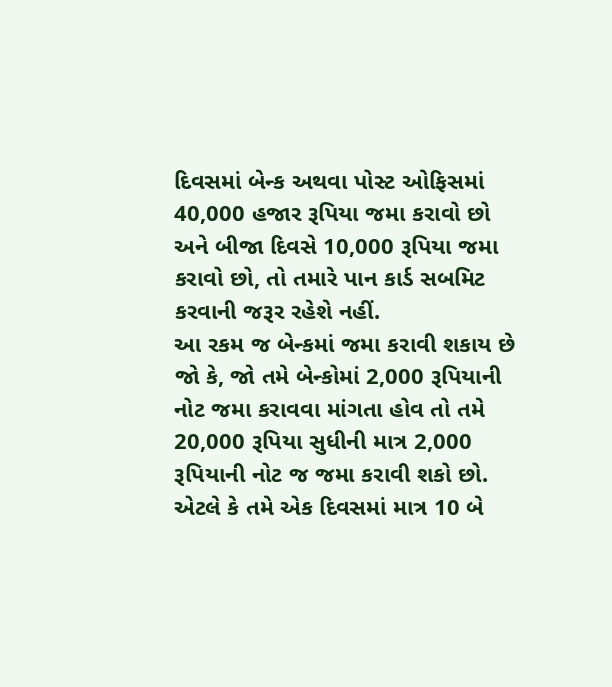દિવસમાં બેન્ક અથવા પોસ્ટ ઓફિસમાં 40,000 હજાર રૂપિયા જમા કરાવો છો અને બીજા દિવસે 10,000 રૂપિયા જમા કરાવો છો, તો તમારે પાન કાર્ડ સબમિટ કરવાની જરૂર રહેશે નહીં.
આ રકમ જ બેન્કમાં જમા કરાવી શકાય છે
જો કે, જો તમે બેન્કોમાં 2,000 રૂપિયાની નોટ જમા કરાવવા માંગતા હોવ તો તમે 20,000 રૂપિયા સુધીની માત્ર 2,000 રૂપિયાની નોટ જ જમા કરાવી શકો છો. એટલે કે તમે એક દિવસમાં માત્ર 10 બે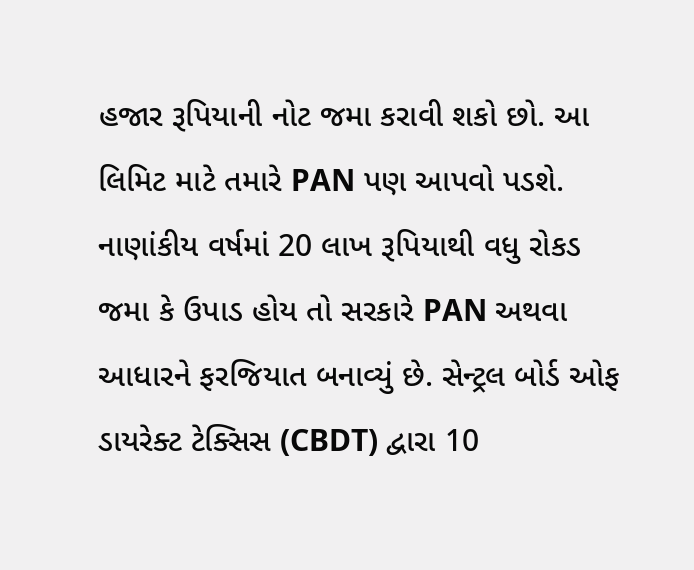હજાર રૂપિયાની નોટ જમા કરાવી શકો છો. આ લિમિટ માટે તમારે PAN પણ આપવો પડશે. નાણાંકીય વર્ષમાં 20 લાખ રૂપિયાથી વધુ રોકડ જમા કે ઉપાડ હોય તો સરકારે PAN અથવા આધારને ફરજિયાત બનાવ્યું છે. સેન્ટ્રલ બોર્ડ ઓફ ડાયરેક્ટ ટેક્સિસ (CBDT) દ્વારા 10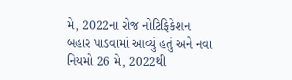મે, 2022ના રોજ નોટિફિકેશન બહાર પાડવામાં આવ્યું હતું અને નવા નિયમો 26 મે, 2022થી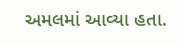અમલમાં આવ્યા હતા.